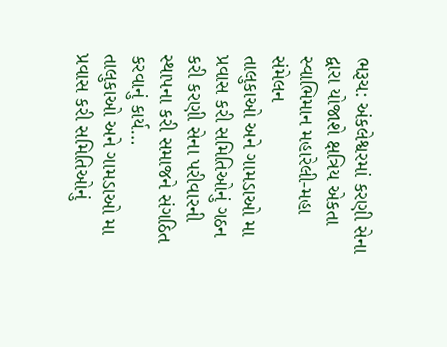ભરૂચ: અંકલેશ્વરમાં કરણી સેના દ્વારા યોજાશે ક્ષત્રિય એકતા સ્વાભિમાન મહારેલી-મહા સંમેલન
તાલુકાઓ અને ગામડાઓ મા પ્રવાસ કરી સમિતિઓનું ગઠન કરી કરણી સેના પરીવારની સ્થાપના કરી સમાજને સંગઠિત કરવાનું કાર્ય…
તાલુકાઓ અને ગામડાઓ મા પ્રવાસ કરી સમિતિઓનું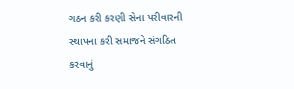ગઠન કરી કરણી સેના પરીવારની સ્થાપના કરી સમાજને સંગઠિત કરવાનું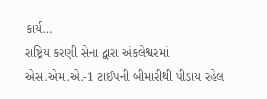કાર્ય…
રાષ્ટ્રિય કરણી સેના દ્વારા અંકલેશ્વરમાં એસ.એમ.એ.-1 ટાઈપની બીમારીથી પીડાય રહેલ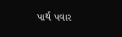પાર્થ પવાર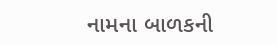નામના બાળકની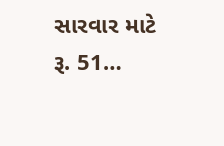સારવાર માટે રૂ. 51…